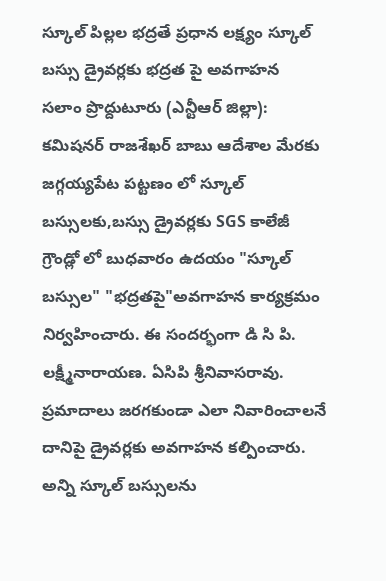స్కూల్ పిల్లల భద్రతే ప్రధాన లక్ష్యం స్కూల్ బస్సు డ్రైవర్లకు భద్రత పై అవగాహన
సలాం ప్రొద్దుటూరు (ఎన్టీఆర్ జిల్లా): కమిషనర్ రాజశేఖర్ బాబు ఆదేశాల మేరకు జగ్గయ్యపేట పట్టణం లో స్కూల్ బస్సులకు,బస్సు డ్రైవర్లకు SGS కాలేజీ గ్రౌండ్లో లో బుధవారం ఉదయం "స్కూల్ బస్సుల" "భద్రతపై"అవగాహన కార్యక్రమం నిర్వహించారు. ఈ సందర్భంగా డి సి పి. లక్ష్మీనారాయణ. ఏసిపి శ్రీనివాసరావు. ప్రమాదాలు జరగకుండా ఎలా నివారించాలనే దానిపై డ్రైవర్లకు అవగాహన కల్పించారు. అన్ని స్కూల్ బస్సులను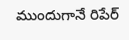ముందుగానే రిపేర్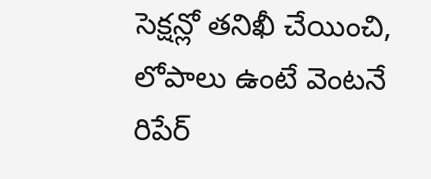సెక్షన్లో తనిఖీ చేయించి, లోపాలు ఉంటే వెంటనే రిపేర్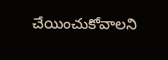చేయించుకోవాలని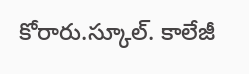కోరారు.స్కూల్. కాలేజీ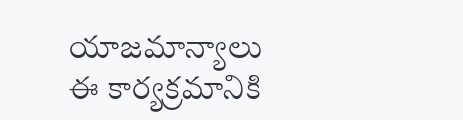యాజమాన్యాలు ఈ కార్యక్రమానికి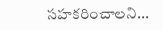సహకరించాలని...